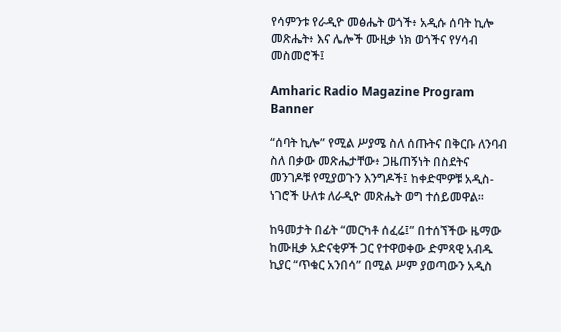የሳምንቱ የራዲዮ መፅሔት ወጎች፥ አዲሱ ሰባት ኪሎ መጽሔት፥ እና ሌሎች ሙዚቃ ነክ ወጎችና የሃሳብ መስመሮች፤

Amharic Radio Magazine Program Banner

“ሰባት ኪሎ” የሚል ሥያሜ ስለ ሰጡትና በቅርቡ ለንባብ ስለ በቃው መጽሔታቸው፥ ጋዜጠኝነት በስደትና መንገዶቹ የሚያወጉን እንግዶች፤ ከቀድሞዎቹ አዲስ-ነገሮች ሁለቱ ለራዲዮ መጽሔት ወግ ተሰይመዋል።

ከዓመታት በፊት “መርካቶ ሰፈሬ፤” በተሰኘችው ዜማው ከሙዚቃ አድናቂዎች ጋር የተዋወቀው ድምጻዊ አብዱ ኪያር “ጥቁር አንበሳ” በሚል ሥም ያወጣውን አዲስ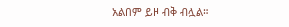አልበም ይዞ ብቅ ብሏል።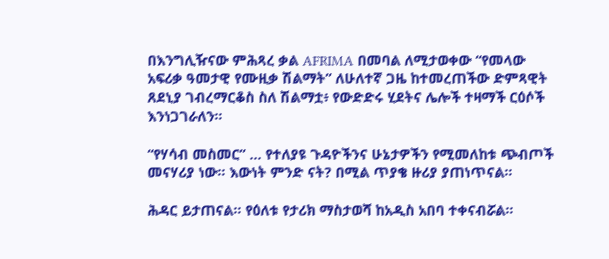በእንግሊዥናው ምሕጻረ ቃል AFRIMA በመባል ለሚታወቀው “የመላው አፍሪቃ ዓመታዊ የሙዚቃ ሽልማት” ለሁለተኛ ጋዜ ከተመረጠችው ድምጻዊት ጸደኒያ ገብረማርቆስ ስለ ሽልማቷ፥ የውድድሩ ሂደትና ሌሎች ተዛማች ርዕሶች እንነጋገራለን።

“የሃሳብ መስመር” ... የተለያዩ ጉዳዮችንና ሁኔታዎችን የሚመለከቱ ጭብጦች መናሃሪያ ነው። እውነት ምንድ ናት? በሚል ጥያቄ ዙሪያ ያጠነጥናል።

ሕዳር ይታጠናል። የዕለቱ የታሪክ ማስታወሻ ከአዲስ አበባ ተቀናብሯል።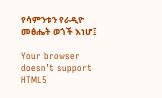የሳምንቱን የራዲዮ መፅሔት ወጎች እነሆ፤

Your browser doesn’t support HTML5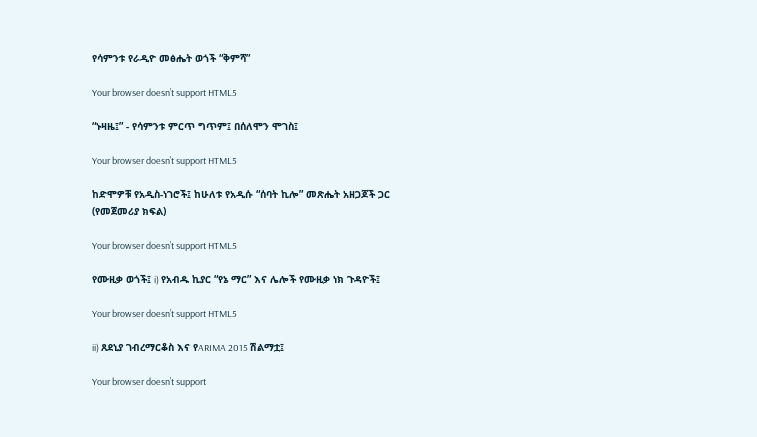የሳምንቱ የራዲዮ መፅሔት ወጎች “ቅምሻ”

Your browser doesn’t support HTML5

“ኑዛዜ፤” - የሳምንቱ ምርጥ ግጥም፤ በሰለሞን ሞገስ፤

Your browser doesn’t support HTML5

ከድሞዎቹ የአዲስ-ነገሮች፤ ከሁለቱ የአዲሱ “ሰባት ኪሎ” መጽሔት አዘጋጆች ጋር (የመጀመሪያ ክፍል)

Your browser doesn’t support HTML5

የሙዚቃ ወጎች፤ i) የአብዱ ኪያር “የኔ ማር” እና ሌሎች የሙዚቃ ነክ ጉዳዮች፤

Your browser doesn’t support HTML5

ii) ጸደኒያ ገብረማርቆስ እና የARIMA 2015 ሽልማቷ፤

Your browser doesn’t support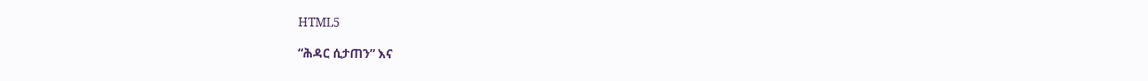HTML5

“ሕዳር ሲታጠን” እና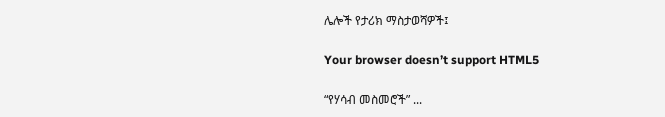ሌሎች የታሪክ ማስታወሻዎች፤

Your browser doesn’t support HTML5

“የሃሳብ መስመሮች” ...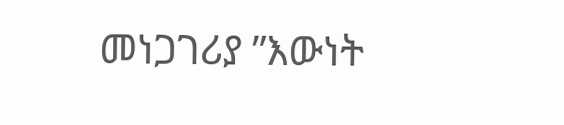መነጋገሪያ ”እውነት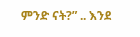ምንድ ናት?” .. እንደ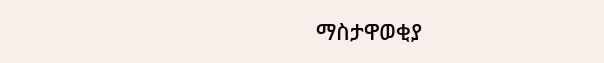ማስታዋወቂያ